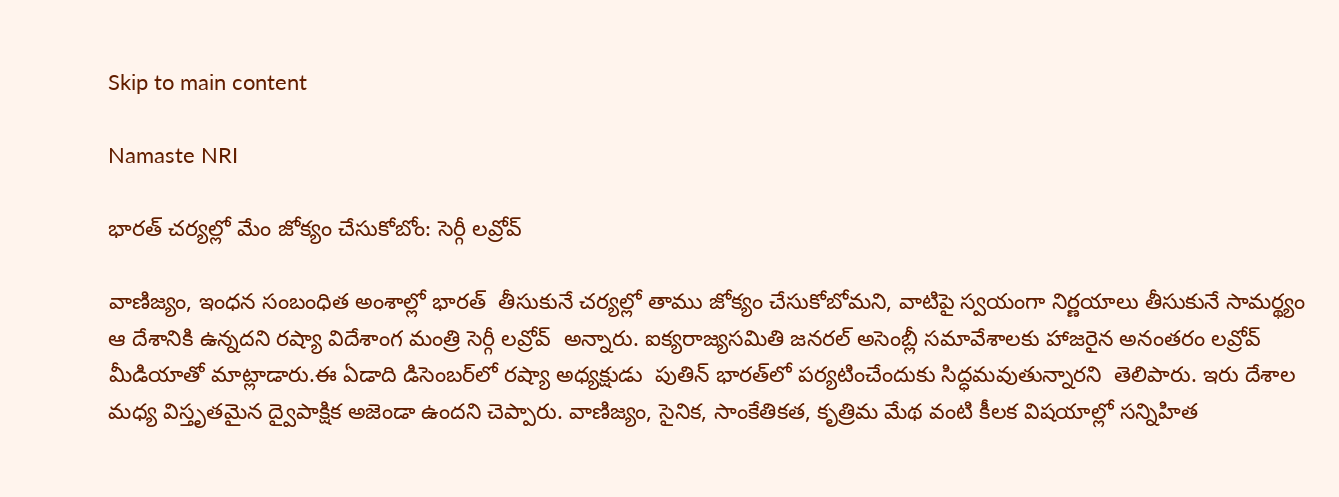Skip to main content

Namaste NRI

భారత్‌ చర్యల్లో మేం జోక్యం చేసుకోబోం: సెర్గీ లవ్రోవ్‌

వాణిజ్యం, ఇంధన సంబంధిత అంశాల్లో భారత్‌  తీసుకునే చర్యల్లో తాము జోక్యం చేసుకోబోమని, వాటిపై స్వయంగా నిర్ణయాలు తీసుకునే సామర్థ్యం ఆ దేశానికి ఉన్నదని రష్యా విదేశాంగ మంత్రి సెర్గీ లవ్రోవ్‌  అన్నారు. ఐక్యరాజ్యసమితి జనరల్‌ అసెంబ్లీ సమావేశాలకు హాజరైన అనంతరం లవ్రోవ్‌  మీడియాతో మాట్లాడారు.ఈ ఏడాది డిసెంబర్‌లో రష్యా అధ్యక్షుడు  పుతిన్‌ భారత్‌లో పర్యటించేందుకు సిద్ధమవుతున్నారని  తెలిపారు. ఇరు దేశాల మధ్య విస్తృతమైన ద్వైపాక్షిక అజెండా ఉందని చెప్పారు. వాణిజ్యం, సైనిక, సాంకేతికత, కృత్రిమ మేథ వంటి కీలక విషయాల్లో సన్నిహిత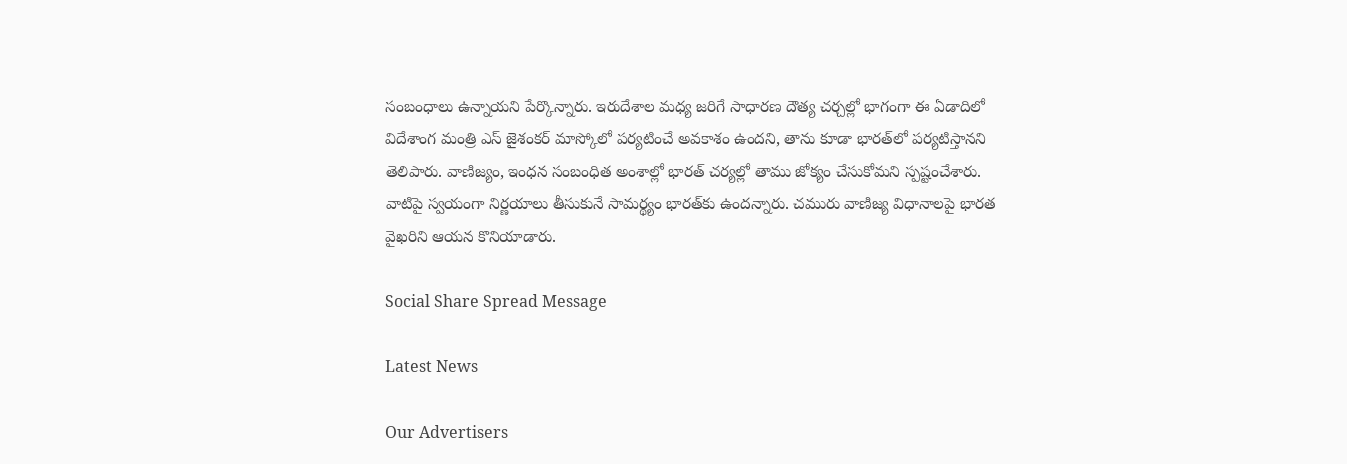సంబంధాలు ఉన్నాయని పేర్కొన్నారు. ఇరుదేశాల మధ్య జరిగే సాధారణ దౌత్య చర్చల్లో భాగంగా ఈ ఏడాదిలో విదేశాంగ మంత్రి ఎస్‌ జైశంకర్‌ మాస్కోలో పర్యటించే అవకాశం ఉందని, తాను కూడా భారత్‌లో పర్యటిస్తానని తెలిపారు. వాణిజ్యం, ఇంధన సంబంధిత అంశాల్లో భారత్‌ చర్యల్లో తాము జోక్యం చేసుకోమని స్పష్టంచేశారు. వాటిపై స్వయంగా నిర్ణయాలు తీసుకునే సామర్థ్యం భారత్‌కు ఉందన్నారు. చమురు వాణిజ్య విధానాలపై భారత వైఖరిని ఆయన కొనియాడారు.

Social Share Spread Message

Latest News

Our Advertisers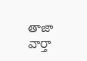తాజా వార్తా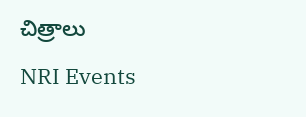చిత్రాలు

NRI Events